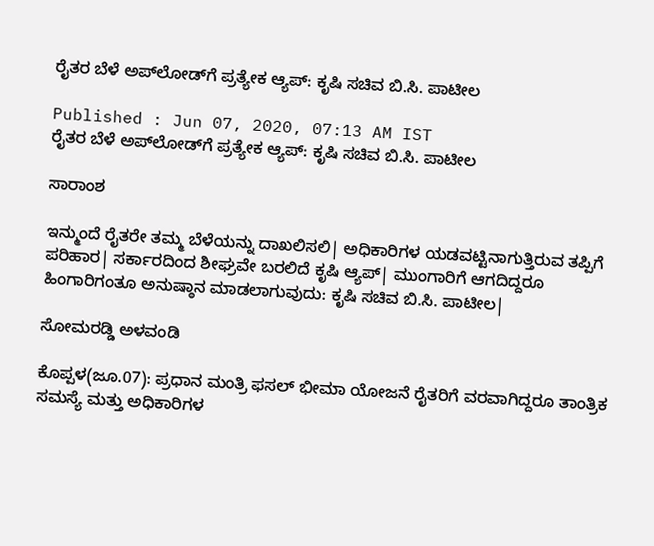ರೈತರ ಬೆಳೆ ಅಪ್‌ಲೋಡ್‌ಗೆ ಪ್ರತ್ಯೇಕ ಆ್ಯಪ್‌: ಕೃಷಿ ಸಚಿವ ಬಿ.ಸಿ. ಪಾಟೀಲ

Published : Jun 07, 2020, 07:13 AM IST
ರೈತರ ಬೆಳೆ ಅಪ್‌ಲೋಡ್‌ಗೆ ಪ್ರತ್ಯೇಕ ಆ್ಯಪ್‌: ಕೃಷಿ ಸಚಿವ ಬಿ.ಸಿ. ಪಾಟೀಲ

ಸಾರಾಂಶ

ಇನ್ಮುಂದೆ ರೈತರೇ ತಮ್ಮ ಬೆಳೆಯನ್ನು ದಾಖಲಿಸಲಿ| ಅಧಿಕಾರಿಗಳ ಯಡವಟ್ಟಿನಾಗುತ್ತಿರುವ ತಪ್ಪಿಗೆ ಪರಿಹಾರ| ಸರ್ಕಾರದಿಂದ ಶೀಘ್ರವೇ ಬರಲಿದೆ ಕೃಷಿ ಆ್ಯಪ್‌| ಮುಂಗಾರಿಗೆ ಆಗದಿದ್ದರೂ ಹಿಂಗಾರಿಗಂತೂ ಅನುಷ್ಠಾನ ಮಾಡಲಾಗುವುದು: ಕೃಷಿ ಸಚಿವ ಬಿ.ಸಿ. ಪಾಟೀಲ|

ಸೋಮರಡ್ಡಿ ಅಳವಂಡಿ

ಕೊಪ್ಪಳ(ಜೂ.07): ಪ್ರಧಾನ ಮಂತ್ರಿ ಫಸಲ್‌ ಭೀಮಾ ಯೋಜನೆ ರೈತರಿಗೆ ವರವಾಗಿದ್ದರೂ ತಾಂತ್ರಿಕ ಸಮಸ್ಯೆ ಮತ್ತು ಅಧಿಕಾರಿಗಳ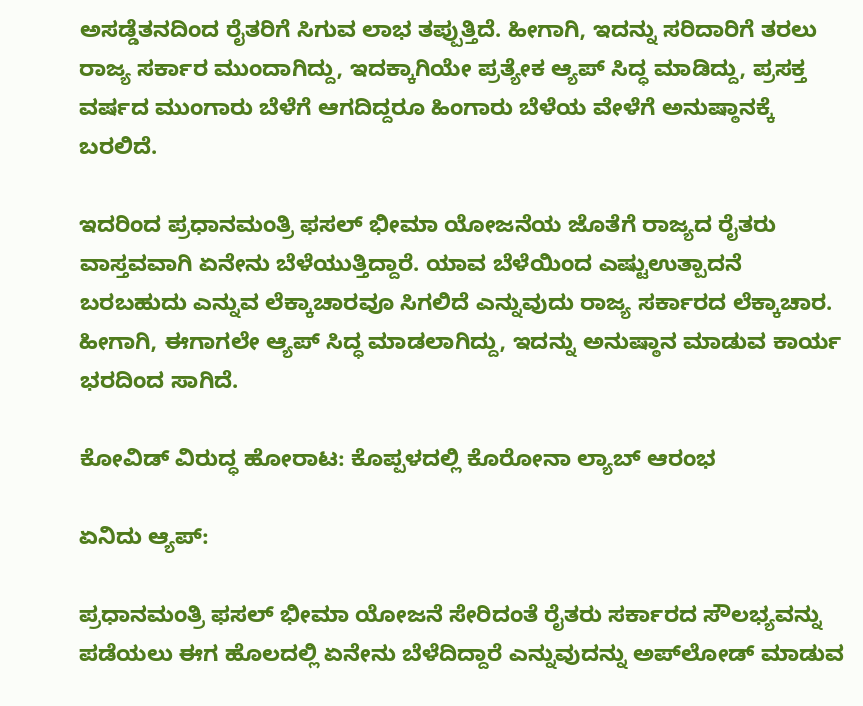ಅಸಡ್ಡೆತನದಿಂದ ರೈತರಿಗೆ ಸಿಗುವ ಲಾಭ ತಪ್ಪುತ್ತಿದೆ. ಹೀಗಾಗಿ, ಇದನ್ನು ಸರಿದಾರಿಗೆ ತರಲು ರಾಜ್ಯ ಸರ್ಕಾರ ಮುಂದಾಗಿದ್ದು, ಇದಕ್ಕಾಗಿಯೇ ಪ್ರತ್ಯೇಕ ಆ್ಯಪ್‌ ಸಿದ್ಧ ಮಾಡಿದ್ದು, ಪ್ರಸಕ್ತ ವರ್ಷದ ಮುಂಗಾರು ಬೆಳೆಗೆ ಆಗದಿದ್ದರೂ ಹಿಂಗಾರು ಬೆಳೆಯ ವೇಳೆಗೆ ಅನುಷ್ಠಾನಕ್ಕೆ ಬರಲಿದೆ.

ಇದರಿಂದ ಪ್ರಧಾನಮಂತ್ರಿ ಫಸಲ್‌ ಭೀಮಾ ಯೋಜನೆಯ ಜೊತೆಗೆ ರಾಜ್ಯದ ರೈತರು ವಾಸ್ತವವಾಗಿ ಏನೇನು ಬೆಳೆಯುತ್ತಿದ್ದಾರೆ. ಯಾವ ಬೆಳೆಯಿಂದ ಎಷ್ಟುಉತ್ಪಾದನೆ ಬರಬಹುದು ಎನ್ನುವ ಲೆಕ್ಕಾಚಾರವೂ ಸಿಗಲಿದೆ ಎನ್ನುವುದು ರಾಜ್ಯ ಸರ್ಕಾರದ ಲೆಕ್ಕಾಚಾರ. ಹೀಗಾಗಿ, ಈಗಾಗಲೇ ಆ್ಯಪ್‌ ಸಿದ್ಧ ಮಾಡಲಾಗಿದ್ದು, ಇದನ್ನು ಅನುಷ್ಠಾನ ಮಾಡುವ ಕಾರ್ಯ ಭರದಿಂದ ಸಾಗಿದೆ.

ಕೋವಿಡ್‌ ವಿರುದ್ಧ ಹೋರಾಟ: ಕೊಪ್ಪಳದಲ್ಲಿ ಕೊರೋನಾ ಲ್ಯಾಬ್‌ ಆರಂಭ

ಏನಿದು ಆ್ಯಪ್‌:

ಪ್ರಧಾನಮಂತ್ರಿ ಫಸಲ್‌ ಭೀಮಾ ಯೋಜನೆ ಸೇರಿದಂತೆ ರೈತರು ಸರ್ಕಾರದ ಸೌಲಭ್ಯವನ್ನು ಪಡೆಯಲು ಈಗ ಹೊಲದಲ್ಲಿ ಏನೇನು ಬೆಳೆದಿದ್ದಾರೆ ಎನ್ನುವುದನ್ನು ಅಪ್‌ಲೋಡ್‌ ಮಾಡುವ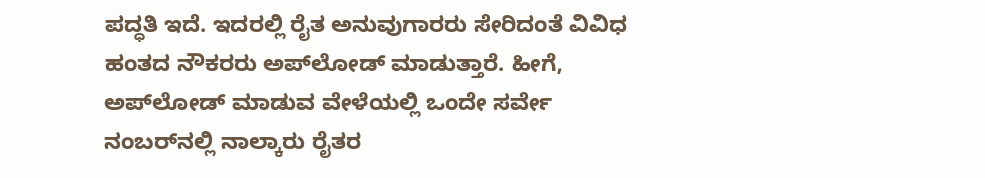ಪದ್ಧತಿ ಇದೆ. ಇದರಲ್ಲಿ ರೈತ ಅನುವುಗಾರರು ಸೇರಿದಂತೆ ವಿವಿಧ ಹಂತದ ನೌಕರರು ಅಪ್‌ಲೋಡ್‌ ಮಾಡುತ್ತಾರೆ. ಹೀಗೆ, ಅಪ್‌ಲೋಡ್‌ ಮಾಡುವ ವೇಳೆಯಲ್ಲಿ ಒಂದೇ ಸರ್ವೇ ನಂಬರ್‌ನಲ್ಲಿ ನಾಲ್ಕಾರು ರೈತರ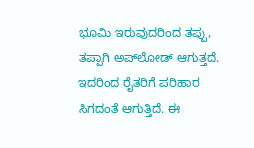ಭೂಮಿ ಇರುವುದರಿಂದ ತಪ್ಪು, ತಪ್ಪಾಗಿ ಅಪ್‌ಲೋಡ್‌ ಆಗುತ್ತದೆ. ಇದರಿಂದ ರೈತರಿಗೆ ಪರಿಹಾರ ಸಿಗದಂತೆ ಆಗುತ್ತಿದೆ. ಈ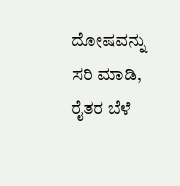ದೋಷವನ್ನು ಸರಿ ಮಾಡಿ, ರೈತರ ಬೆಳೆ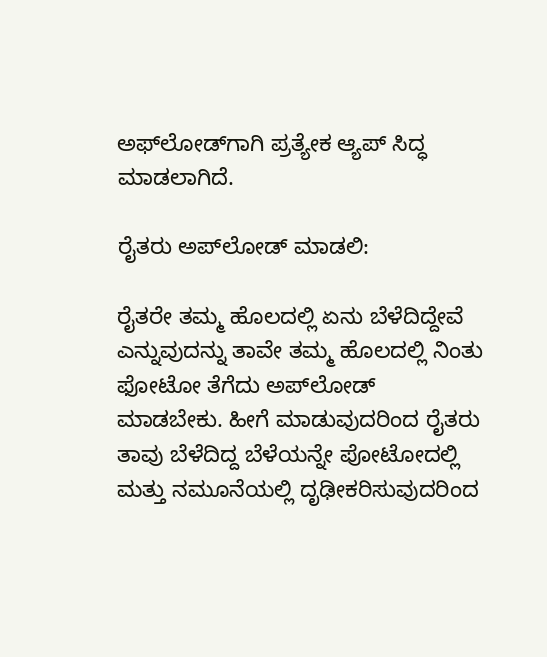ಅಫ್‌ಲೋಡ್‌ಗಾಗಿ ಪ್ರತ್ಯೇಕ ಆ್ಯಪ್‌ ಸಿದ್ಧ ಮಾಡಲಾಗಿದೆ.

ರೈತರು ಅಪ್‌ಲೋಡ್‌ ಮಾಡಲಿ:

ರೈತರೇ ತಮ್ಮ ಹೊಲದಲ್ಲಿ ಏನು ಬೆಳೆದಿದ್ದೇವೆ ಎನ್ನುವುದನ್ನು ತಾವೇ ತಮ್ಮ ಹೊಲದಲ್ಲಿ ನಿಂತು ಫೋಟೋ ತೆಗೆದು ಅಪ್‌ಲೋಡ್‌ ಮಾಡಬೇಕು. ಹೀಗೆ ಮಾಡುವುದರಿಂದ ರೈತರು ತಾವು ಬೆಳೆದಿದ್ದ ಬೆಳೆಯನ್ನೇ ಪೋಟೋದಲ್ಲಿ ಮತ್ತು ನಮೂನೆಯಲ್ಲಿ ದೃಢೀಕರಿಸುವುದರಿಂದ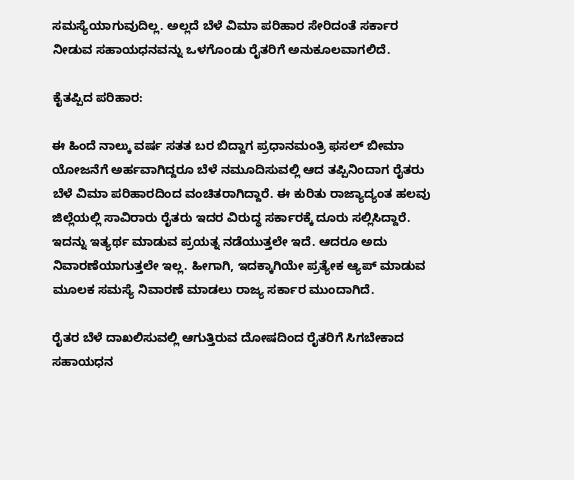ಸಮಸ್ಯೆಯಾಗುವುದಿಲ್ಲ. ಅಲ್ಲದೆ ಬೆಳೆ ವಿಮಾ ಪರಿಹಾರ ಸೇರಿದಂತೆ ಸರ್ಕಾರ ನೀಡುವ ಸಹಾಯಧನವನ್ನು ಒಳಗೊಂಡು ರೈತರಿಗೆ ಅನುಕೂಲವಾಗಲಿದೆ.

ಕೈತಪ್ಪಿದ ಪರಿಹಾರ:

ಈ ಹಿಂದೆ ನಾಲ್ಕು ವರ್ಷ ಸತತ ಬರ ಬಿದ್ದಾಗ ಪ್ರಧಾನಮಂತ್ರಿ ಫಸಲ್‌ ಬೀಮಾ ಯೋಜನೆಗೆ ಅರ್ಹವಾಗಿದ್ದರೂ ಬೆಳೆ ನಮೂದಿಸುವಲ್ಲಿ ಆದ ತಪ್ಪಿನಿಂದಾಗ ರೈತರು ಬೆಳೆ ವಿಮಾ ಪರಿಹಾರದಿಂದ ವಂಚಿತರಾಗಿದ್ದಾರೆ. ಈ ಕುರಿತು ರಾಜ್ಯಾದ್ಯಂತ ಹಲವು ಜಿಲ್ಲೆಯಲ್ಲಿ ಸಾವಿರಾರು ರೈತರು ಇದರ ವಿರುದ್ಧ ಸರ್ಕಾರಕ್ಕೆ ದೂರು ಸಲ್ಲಿಸಿದ್ದಾರೆ. ಇದನ್ನು ಇತ್ಯರ್ಥ ಮಾಡುವ ಪ್ರಯತ್ನ ನಡೆಯುತ್ತಲೇ ಇದೆ. ಆದರೂ ಅದು ನಿವಾರಣೆಯಾಗುತ್ತಲೇ ಇಲ್ಲ. ಹೀಗಾಗಿ, ಇದಕ್ಕಾಗಿಯೇ ಪ್ರತ್ಯೇಕ ಆ್ಯಪ್‌ ಮಾಡುವ ಮೂಲಕ ಸಮಸ್ಯೆ ನಿವಾರಣೆ ಮಾಡಲು ರಾಜ್ಯ ಸರ್ಕಾರ ಮುಂದಾಗಿದೆ.

ರೈತರ ಬೆಳೆ ದಾಖಲಿಸುವಲ್ಲಿ ಆಗುತ್ತಿರುವ ದೋಷದಿಂದ ರೈತರಿಗೆ ಸಿಗಬೇಕಾದ ಸಹಾಯಧನ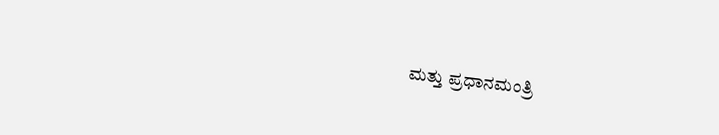ಮತ್ತು ಪ್ರಧಾನಮಂತ್ರಿ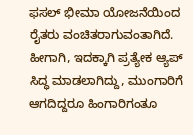ಫಸಲ್‌ ಭೀಮಾ ಯೋಜನೆಯಿಂದ ರೈತರು ವಂಚಿತರಾಗುವಂತಾಗಿದೆ. ಹೀಗಾಗಿ, ಇದಕ್ಕಾಗಿ ಪ್ರತ್ಯೇಕ ಆ್ಯಪ್‌ ಸಿದ್ಧ ಮಾಡಲಾಗಿದ್ದು, ಮುಂಗಾರಿಗೆ ಆಗದಿದ್ದರೂ ಹಿಂಗಾರಿಗಂತೂ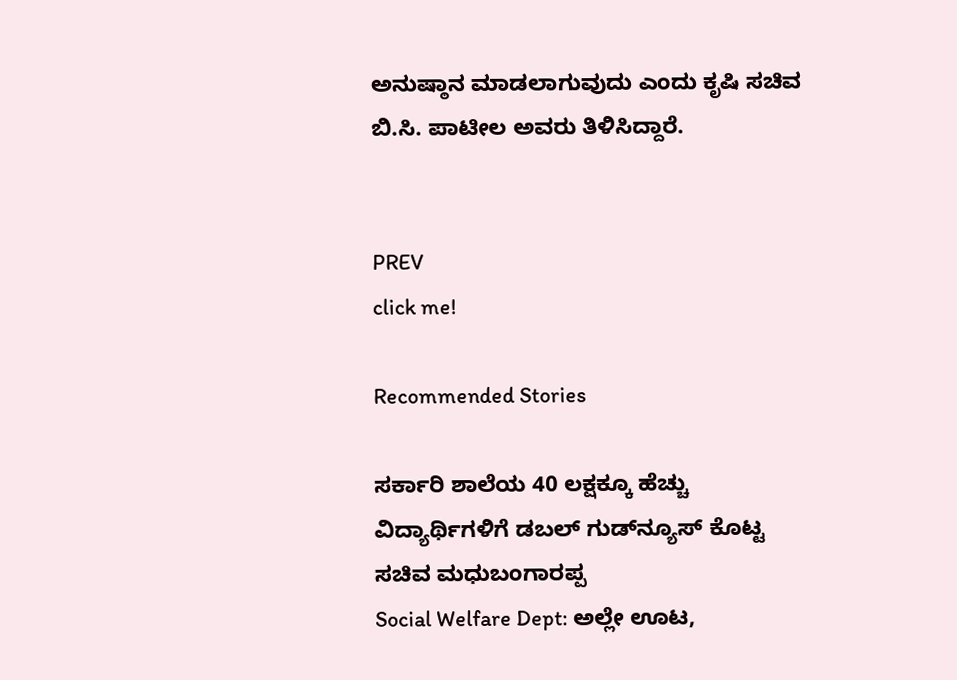ಅನುಷ್ಠಾನ ಮಾಡಲಾಗುವುದು ಎಂದು ಕೃಷಿ ಸಚಿವ ಬಿ.ಸಿ. ಪಾಟೀಲ ಅವರು ತಿಳಿಸಿದ್ದಾರೆ.


PREV
click me!

Recommended Stories

ಸರ್ಕಾರಿ ಶಾಲೆಯ 40 ಲಕ್ಷಕ್ಕೂ ಹೆಚ್ಚು ವಿದ್ಯಾರ್ಥಿಗಳಿಗೆ ಡಬಲ್ ಗುಡ್‌ನ್ಯೂಸ್ ಕೊಟ್ಟ ಸಚಿವ ಮಧುಬಂಗಾರಪ್ಪ
Social Welfare Dept: ಅಲ್ಲೇ ಊಟ,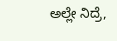ಅಲ್ಲೇ ನಿದ್ರೆ,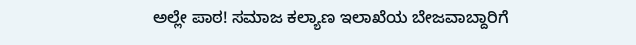ಅಲ್ಲೇ ಪಾಠ! ಸಮಾಜ ಕಲ್ಯಾಣ ಇಲಾಖೆಯ ಬೇಜವಾಬ್ದಾರಿಗೆ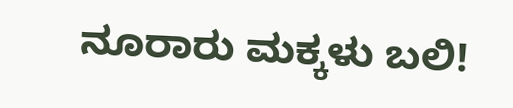ನೂರಾರು ಮಕ್ಕಳು ಬಲಿ!